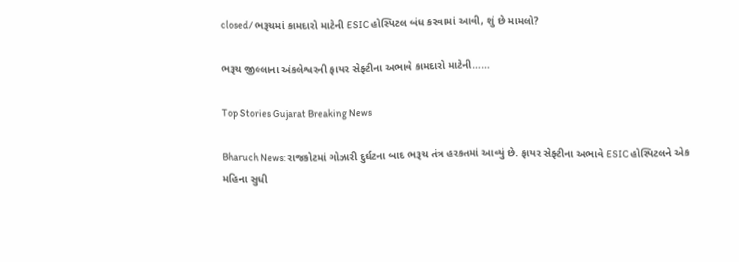closed/ ભરૂચમાં કામદારો માટેની ESIC હોસ્પિટલ બંધ કરવામાં આવી, શું છે મામલો?

ભરૂચ જીલ્લાના અંકલેશ્વરની ફાયર સેફ્ટીના અભાવે કામદારો માટેની……

Top Stories Gujarat Breaking News

Bharuch News: રાજકોટમાં ગોઝારી દુર્ઘટના બાદ ભરૂચ તંત્ર હરકતમાં આવ્યું છે. ફાયર સેફ્ટીના અભાવે ESIC હોસ્પિટલને એક મહિના સુધી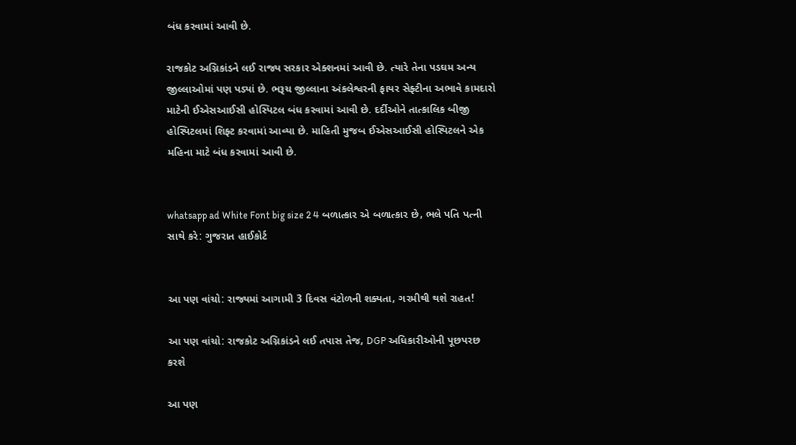બંધ કરવામાં આવી છે.

રાજકોટ અગ્નિકાંડને લઈ રાજ્ય સરકાર એક્શનમાં આવી છે. ત્યારે તેના પડઘમ અન્ય જીલ્લાઓમાં પણ પડ્યાં છે. ભરૂચ જીલ્લાના અંકલેશ્વરની ફાયર સેફ્ટીના અભાવે કામદારો માટેની ઈએસઆઈસી હોસ્પિટલ બંધ કરવામાં આવી છે. દર્દીઓને તાત્કાલિક બીજી હોસ્પિટલમાં શિફ્ટ કરવામાં આવ્યા છે. માહિતી મુજબ ઈએસઆઈસી હોસ્પિટલને એક મહિના માટે બંધ કરવામાં આવી છે.


whatsapp ad White Font big size 2 4 બળાત્કાર એ બળાત્કાર છે, ભલે પતિ પત્ની સાથે કરે: ગુજરાત હાઈકોર્ટ


આ પણ વાંચો: રાજ્યમાં આગામી 3 દિવસ વંટોળની શક્યતા, ગરમીથી થશે રાહત!

આ પણ વાંચો: રાજકોટ અગ્નિકાંડને લઈ તપાસ તેજ, DGP અધિકારીઓની પૂછપરછ કરશે

આ પણ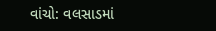વાંચો: વલસાડમાં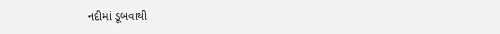નદીમાં ડૂબવાથી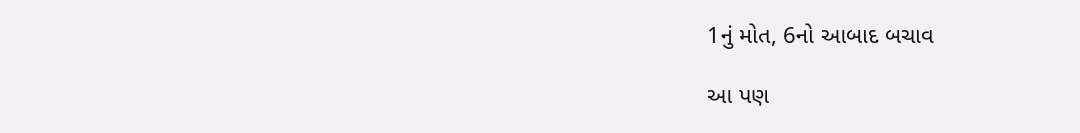1નું મોત, 6નો આબાદ બચાવ

આ પણ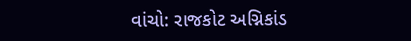વાંચો: રાજકોટ અગ્નિકાંડ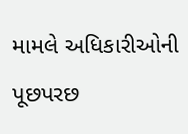મામલે અધિકારીઓની પૂછપરછ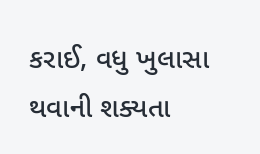કરાઈ, વધુ ખુલાસા થવાની શક્યતા